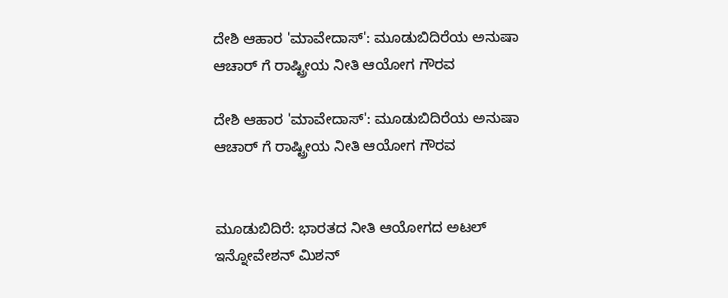ದೇಶಿ ಆಹಾರ 'ಮಾವೇದಾಸ್': ಮೂಡುಬಿದಿರೆಯ ಅನುಷಾ ಆಚಾರ್ ಗೆ ರಾಷ್ಟ್ರೀಯ ನೀತಿ ಆಯೋಗ ಗೌರವ

ದೇಶಿ ಆಹಾರ 'ಮಾವೇದಾಸ್': ಮೂಡುಬಿದಿರೆಯ ಅನುಷಾ ಆಚಾರ್ ಗೆ ರಾಷ್ಟ್ರೀಯ ನೀತಿ ಆಯೋಗ ಗೌರವ


ಮೂಡುಬಿದಿರೆ: ಭಾರತದ ನೀತಿ ಆಯೋಗದ ಅಟಲ್ ಇನ್ನೋವೇಶನ್ ಮಿಶನ್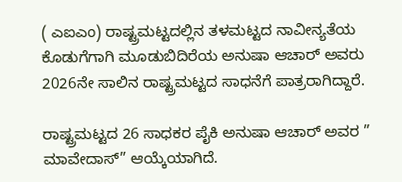( ಎಐಎಂ) ರಾಷ್ಟ್ರಮಟ್ಟದಲ್ಲಿನ ತಳಮಟ್ಟದ ನಾವೀನ್ಯತೆಯ ಕೊಡುಗೆಗಾಗಿ ಮೂಡುಬಿದಿರೆಯ ಅನುಷಾ ಆಚಾರ್ ಅವರು 2026ನೇ ಸಾಲಿನ ರಾಷ್ಟ್ರಮಟ್ಟದ ಸಾಧನೆಗೆ ಪಾತ್ರರಾಗಿದ್ದಾರೆ.

ರಾಷ್ಟ್ರಮಟ್ಟದ 26 ಸಾಧಕರ ಪೈಕಿ ಅನುಷಾ ಆಚಾರ್ ಅವರ ” ಮಾವೇದಾಸ್” ಆಯ್ಕೆಯಾಗಿದೆ.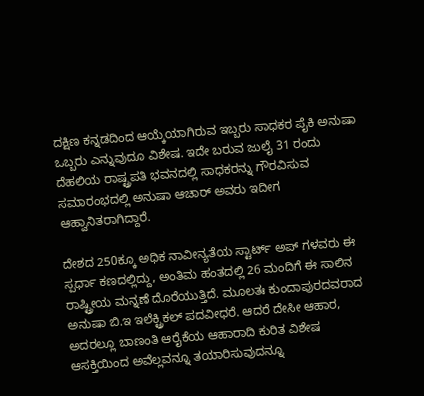ದಕ್ಷಿಣ ಕನ್ನಡದಿಂದ ಆಯ್ಕೆಯಾಗಿರುವ ಇಬ್ಬರು ಸಾಧಕರ ಪೈಕಿ ಅನುಷಾ ಒಬ್ಬರು ಎನ್ನುವುದೂ ವಿಶೇಷ. ಇದೇ ಬರುವ ಜುಲೈ 31 ರಂದು ದೆಹಲಿಯ ರಾಷ್ಟ್ರಪತಿ ಭವನದಲ್ಲಿ ಸಾಧಕರನ್ನು ಗೌರವಿಸುವ ಸಮಾರಂಭದಲ್ಲಿ ಅನುಷಾ ಆಚಾರ್ ಅವರು ಇದೀಗ ಆಹ್ವಾನಿತರಾಗಿದ್ದಾರೆ.

ದೇಶದ 250ಕ್ಕೂ ಅಧಿಕ ನಾವೀನ್ಯತೆಯ ಸ್ಟಾರ್ಟ್ ಅಪ್ ಗಳವರು ಈ ಸ್ಪರ್ಧಾ ಕಣದಲ್ಲಿದ್ದು, ಅಂತಿಮ ಹಂತದಲ್ಲಿ 26 ಮಂದಿಗೆ ಈ ಸಾಲಿನ ರಾಷ್ಟ್ರೀಯ ಮನ್ನಣೆ ದೊರೆಯುತ್ತಿದೆ. ಮೂಲತಃ ಕುಂದಾಪುರದವರಾದ ಅನುಷಾ ಬಿ.ಇ ಇಲೆಕ್ಟ್ರಿಕಲ್ ಪದವೀಧರೆ. ಆದರೆ ದೇಸೀ ಆಹಾರ, ಅದರಲ್ಲೂ ಬಾಣಂತಿ ಆರೈಕೆಯ ಆಹಾರಾದಿ ಕುರಿತ ವಿಶೇಷ ಆಸಕ್ತಿಯಿಂದ ಅವೆಲ್ಲವನ್ನೂ ತಯಾರಿಸುವುದನ್ನೂ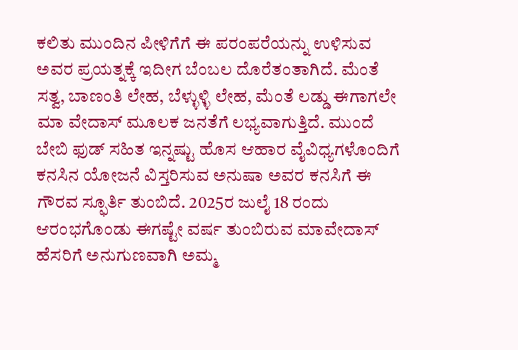ಕಲಿತು ಮುಂದಿನ ಪೀಳಿಗೆಗೆ ಈ ಪರಂಪರೆಯನ್ನು ಉಳಿಸುವ ಅವರ ಪ್ರಯತ್ನಕ್ಕೆ ಇದೀಗ ಬೆಂಬಲ ದೊರೆತಂತಾಗಿದೆ. ಮೆಂತೆ ಸತ್ವ, ಬಾಣಂತಿ ಲೇಹ, ಬೆಳ್ಳುಳ್ಳಿ ಲೇಹ, ಮೆಂತೆ ಲಡ್ಡು ಈಗಾಗಲೇ ಮಾ ವೇದಾಸ್ ಮೂಲಕ ಜನತೆಗೆ ಲಭ್ಯವಾಗುತ್ತಿದೆ. ಮುಂದೆ ಬೇಬಿ ಫುಡ್ ಸಹಿತ ಇನ್ನಷ್ಟು ಹೊಸ ಆಹಾರ ವೈವಿಧ್ಯಗಳೊಂದಿಗೆ ಕನಸಿನ ಯೋಜನೆ ವಿಸ್ತರಿಸುವ ಅನುಷಾ ಅವರ ಕನಸಿಗೆ ಈ ಗೌರವ ಸ್ಫೂರ್ತಿ ತುಂಬಿದೆ. 2025ರ ಜುಲೈ 18 ರಂದು ಆರಂಭಗೊಂಡು ಈಗಷ್ಟೇ ವರ್ಷ ತುಂಬಿರುವ ಮಾವೇದಾಸ್ ಹೆಸರಿಗೆ ಅನುಗುಣವಾಗಿ ಅಮ್ಮ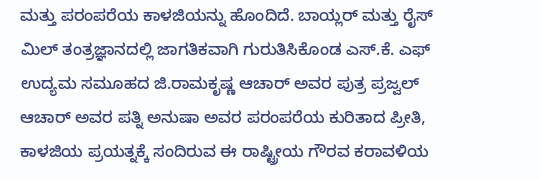ಮತ್ತು ಪರಂಪರೆಯ ಕಾಳಜಿಯನ್ನು ಹೊಂದಿದೆ. ಬಾಯ್ಲರ್ ಮತ್ತು ರೈಸ್ ಮಿಲ್ ತಂತ್ರಜ್ಞಾನದಲ್ಲಿ ಜಾಗತಿಕವಾಗಿ ಗುರುತಿಸಿಕೊಂಡ ಎಸ್.ಕೆ. ಎಫ್ ಉದ್ಯಮ ಸಮೂಹದ ಜಿ.ರಾಮಕೃಷ್ಣ ಆಚಾರ್ ಅವರ ಪುತ್ರ ಪ್ರಜ್ವಲ್ ಆಚಾರ್ ಅವರ ಪತ್ನಿ ಅನುಷಾ ಅವರ ಪರಂಪರೆಯ ಕುರಿತಾದ ಪ್ರೀತಿ, ಕಾಳಜಿಯ ಪ್ರಯತ್ನಕ್ಕೆ ಸಂದಿರುವ ಈ ರಾಷ್ಟ್ರೀಯ ಗೌರವ ಕರಾವಳಿಯ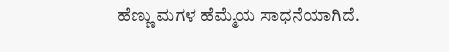ಹೆಣ್ಣು ಮಗಳ ಹೆಮ್ಮೆಯ ಸಾಧನೆಯಾಗಿದೆ.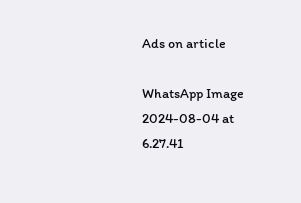Ads on article

WhatsApp Image 2024-08-04 at 6.27.41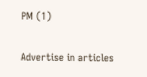PM (1)

Advertise in articles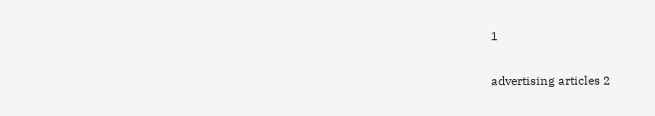1

advertising articles 2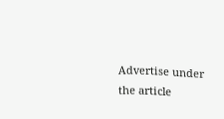Advertise under the article